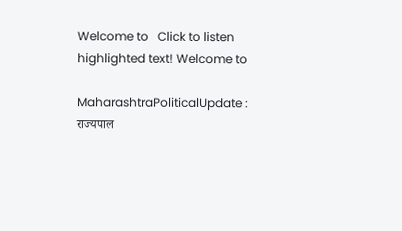Welcome to   Click to listen highlighted text! Welcome to

MaharashtraPoliticalUpdate : राज्यपाल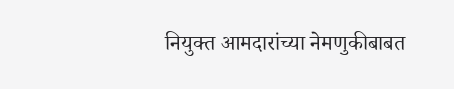नियुक्त आमदारांच्या नेमणुकीबाबत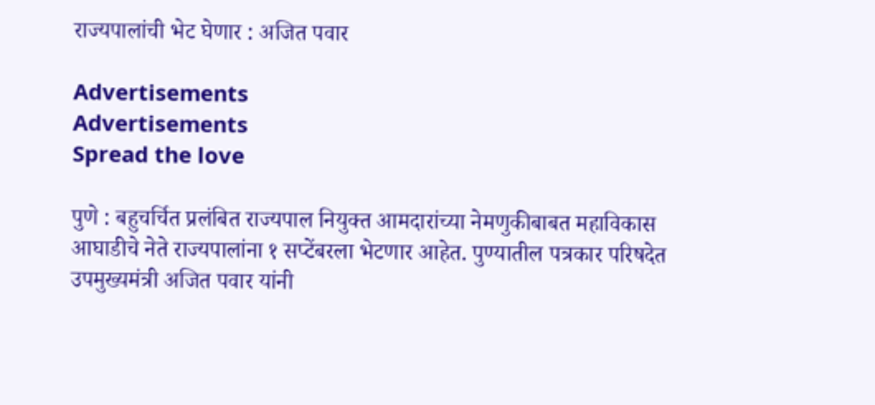राज्यपालांची भेट घेणार : अजित पवार

Advertisements
Advertisements
Spread the love

पुणे : बहुचर्चित प्रलंबित राज्यपाल नियुक्त आमदारांच्या नेमणुकीबाबत महाविकास आघाडीचे नेते राज्यपालांना १ सप्टेंबरला भेटणार आहेत. पुण्यातील पत्रकार परिषदेत उपमुख्यमंत्री अजित पवार यांनी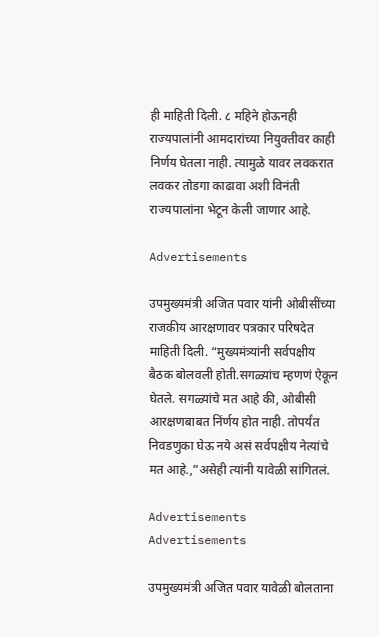ही माहिती दिली. ८ महिने होऊनही राज्यपालांनी आमदारांच्या नियुक्तीवर काही निर्णय घेतला नाही. त्यामुळे यावर लवकरात लवकर तोडगा काढावा अशी विनंती राज्यपालांना भेटून केली जाणार आहे.

Advertisements

उपमुख्यमंत्री अजित पवार यांनी ओबीसींच्या राजकीय आरक्षणावर पत्रकार परिषदेत माहिती दिली. “मुख्यमंत्र्यांनी सर्वपक्षीय बैठक बोलवली होती.सगळ्यांच म्हणणं ऐकून घेतले. सगळ्यांचे मत आहे की, ओबीसी आरक्षणबाबत निंर्णय होत नाही. तोपर्यंत निवडणुका घेऊ नये असं सर्वपक्षीय नेत्यांचे मत आहे.,”असेही त्यांनी यावेळी सांगितलं.

Advertisements
Advertisements

उपमुख्यमंत्री अजित पवार यावेळी बोलताना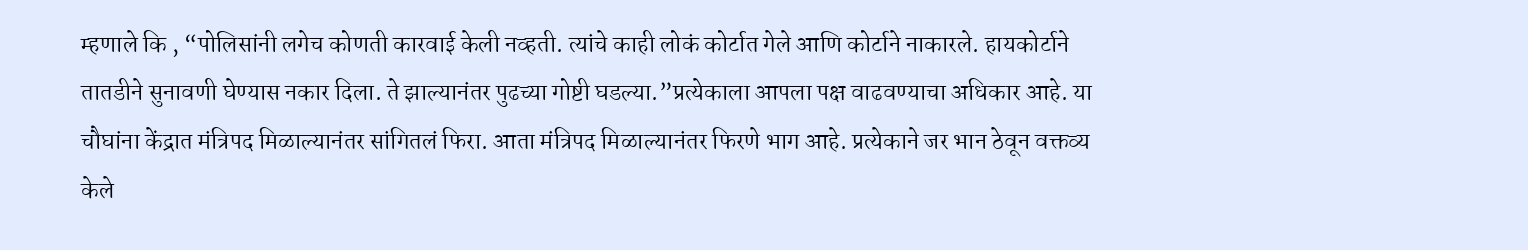म्हणाले कि , “पोलिसांनी लगेच कोणती कारवाई केली नव्हती. त्यांचे काही लोकं कोर्टात गेले आणि कोर्टाने नाकारले. हायकोर्टाने तातडीने सुनावणी घेण्यास नकार दिला. ते झाल्यानंतर पुढच्या गोष्टी घडल्या.”प्रत्येकाला आपला पक्ष वाढवण्याचा अधिकार आहे. या चौघांना केंद्रात मंत्रिपद मिळाल्यानंतर सांगितलं फिरा. आता मंत्रिपद मिळाल्यानंतर फिरणे भाग आहे. प्रत्येकाने जर भान ठेवून वक्तव्य केले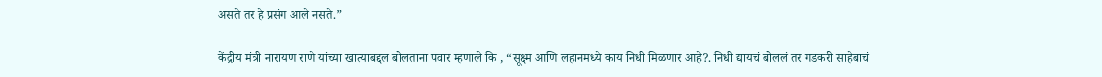असते तर हे प्रसंग आले नसते.”

केंद्रीय मंत्री नारायण राणे यांच्या खात्याबद्दल बोलताना पवार म्हणाले कि , “सूक्ष्म आणि लहानमध्ये काय निधी मिळणार आहे?. निधी द्यायचं बोललं तर गडकरी साहेबाचं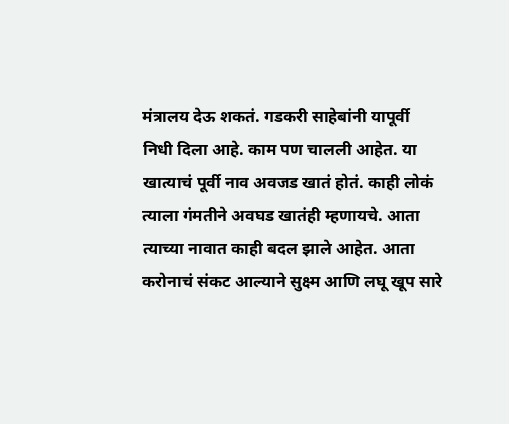मंत्रालय देऊ शकतं. गडकरी साहेबांनी यापूर्वी निधी दिला आहे. काम पण चालली आहेत. या खात्याचं पूर्वी नाव अवजड खातं होतं. काही लोकं त्याला गंमतीने अवघड खातंही म्हणायचे. आता त्याच्या नावात काही बदल झाले आहेत. आता करोनाचं संकट आल्याने सुक्ष्म आणि लघू खूप सारे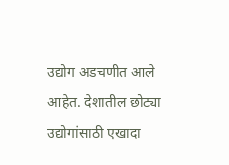उद्योग अडचणीत आले आहेत. देशातील छोट्या उद्योगांसाठी एखादा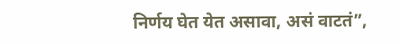निर्णय घेत येत असावा, असं वाटतं”,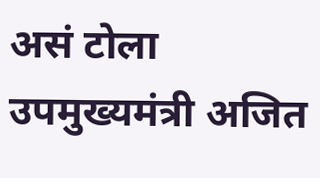असं टोला उपमुख्यमंत्री अजित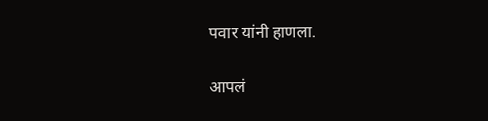पवार यांनी हाणला.

आपलं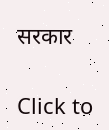सरकार

Click to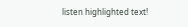listen highlighted text!